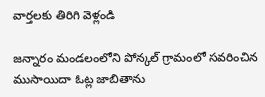వార్తలకు తిరిగి వెళ్లండి

జన్నారం మండలంలోని పోన్కల్ గ్రామంలో సవరించిన ముసాయిదా ఓట్ల జాబితాను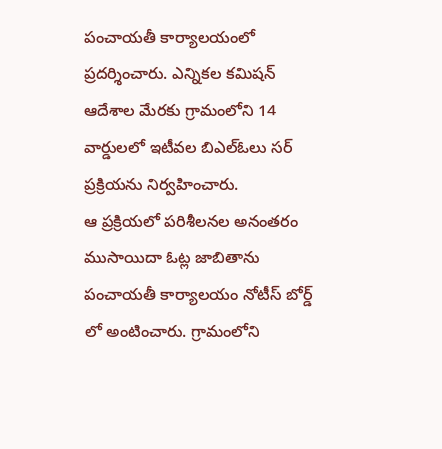పంచాయతీ కార్యాలయంలో ప్రదర్శించారు. ఎన్నికల కమిషన్ ఆదేశాల మేరకు గ్రామంలోని 14 వార్డులలో ఇటీవల బిఎల్ఓలు సర్ ప్రక్రియను నిర్వహించారు.
ఆ ప్రక్రియలో పరిశీలనల అనంతరం ముసాయిదా ఓట్ల జాబితాను పంచాయతీ కార్యాలయం నోటీస్ బోర్డ్ లో అంటించారు. గ్రామంలోని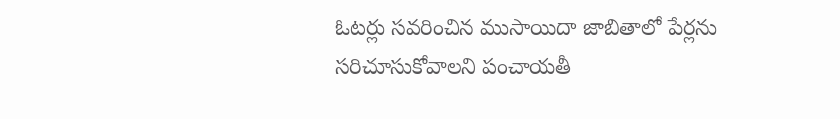ఓటర్లు సవరించిన ముసాయిదా జాబితాలో పేర్లను సరిచూసుకోవాలని పంచాయతీ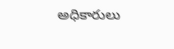అధికారులు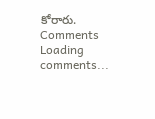కోరారు.
Comments
Loading comments...